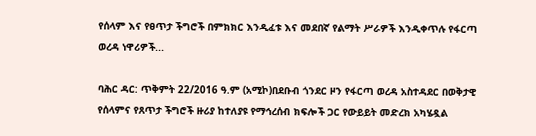የሰላም እና የፀጥታ ችግሮች በምክክር እንዲፈቱ እና መደበኛ የልማት ሥራዎች እንዲቀጥሉ የፋርጣ ወረዳ ነዋሪዎች...

ባሕር ዳር: ጥቅምት 22/2016 ዓ.ም (አሚኮ)በደቡብ ጎንደር ዞን የፋርጣ ወረዳ አስተዳደር በወቅታዊ የሰላምና የጸጥታ ችግሮች ዙሪያ ከተለያዩ የማኅረሰብ ክፍሎች ጋር የውይይት መድረክ አካሄዷል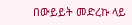በውይይት መድረኩ ላይ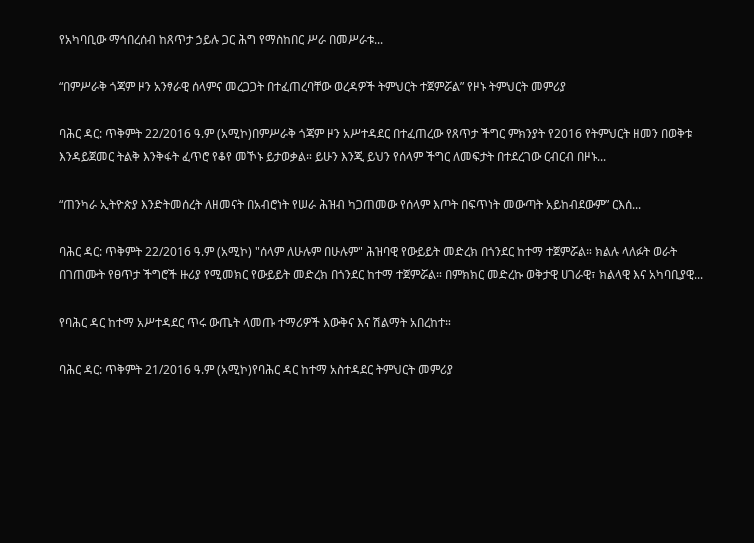የአካባቢው ማኅበረሰብ ከጸጥታ ኃይሉ ጋር ሕግ የማስከበር ሥራ በመሥራቱ...

“በምሥራቅ ጎጃም ዞን አንፃራዊ ሰላምና መረጋጋት በተፈጠረባቸው ወረዳዎች ትምህርት ተጀምሯል” የዞኑ ትምህርት መምሪያ

ባሕር ዳር: ጥቅምት 22/2016 ዓ.ም (አሚኮ)በምሥራቅ ጎጃም ዞን አሥተዳደር በተፈጠረው የጸጥታ ችግር ምክንያት የ2016 የትምህርት ዘመን በወቅቱ እንዳይጀመር ትልቅ እንቅፋት ፈጥሮ የቆየ መኾኑ ይታወቃል። ይሁን እንጂ ይህን የሰላም ችግር ለመፍታት በተደረገው ርብርብ በዞኑ...

“ጠንካራ ኢትዮጵያ እንድትመሰረት ለዘመናት በአብሮነት የሠራ ሕዝብ ካጋጠመው የሰላም እጦት በፍጥነት መውጣት አይከብደውም” ርእሰ...

ባሕር ዳር: ጥቅምት 22/2016 ዓ.ም (አሚኮ) "ሰላም ለሁሉም በሁሉም" ሕዝባዊ የውይይት መድረክ በጎንደር ከተማ ተጀምሯል። ክልሉ ላለፉት ወራት በገጠሙት የፀጥታ ችግሮች ዙሪያ የሚመክር የውይይት መድረክ በጎንደር ከተማ ተጀምሯል። በምክክር መድረኩ ወቅታዊ ሀገራዊ፣ ክልላዊ እና አካባቢያዊ...

የባሕር ዳር ከተማ አሥተዳደር ጥሩ ውጤት ላመጡ ተማሪዎች እውቅና እና ሽልማት አበረከተ።

ባሕር ዳር: ጥቅምት 21/2016 ዓ.ም (አሚኮ)የባሕር ዳር ከተማ አስተዳደር ትምህርት መምሪያ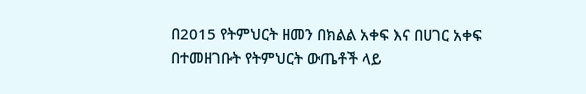በ2015 የትምህርት ዘመን በክልል አቀፍ እና በሀገር አቀፍ በተመዘገቡት የትምህርት ውጤቶች ላይ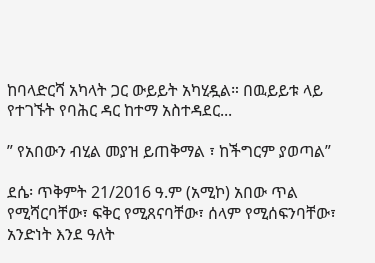ከባላድርሻ አካላት ጋር ውይይት አካሂዷል። በዉይይቱ ላይ የተገኙት የባሕር ዳር ከተማ አስተዳደር...

” የአበውን ብሂል መያዝ ይጠቅማል ፣ ከችግርም ያወጣል”

ደሴ፡ ጥቅምት 21/2016 ዓ.ም (አሚኮ) አበው ጥል የሚሻርባቸው፣ ፍቅር የሚጸናባቸው፣ ሰላም የሚሰፍንባቸው፣ አንድነት እንደ ዓለት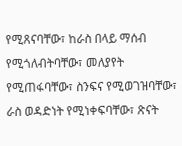የሚጸናባቸው፣ ከራስ በላይ ማሰብ የሚጎለብትባቸው፣ መለያየት የሚጠፋባቸው፣ ስንፍና የሚወገዝባቸው፣ ራስ ወዳድነት የሚነቀፍባቸው፣ ጽናት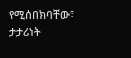የሚሰበክባቸው፣ ታታሪነት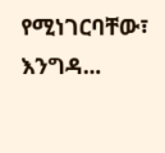የሚነገርባቸው፣ እንግዳ...